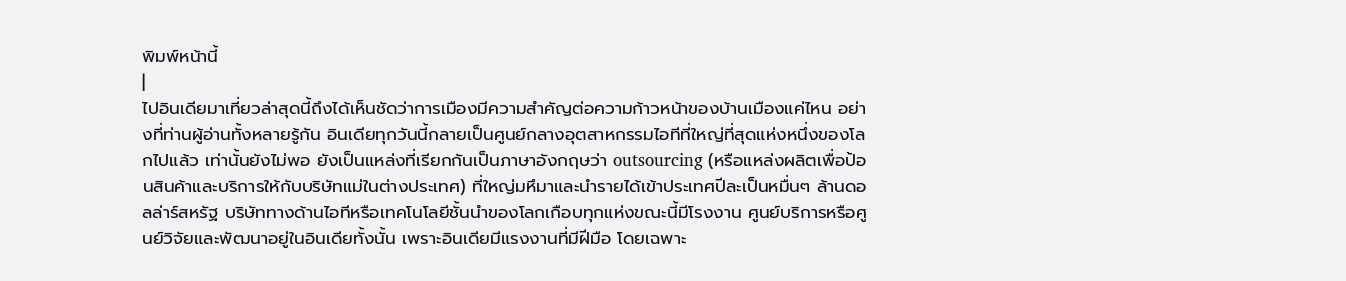พิมพ์หน้านี้
|
ไปอินเดียมาเที่ยวล่าสุดนี้ถึงได้เห็นชัดว่าการเมืองมีความสำคัญต่อความก้าวหน้าของบ้านเมืองแค่ไหน อย่างที่ท่านผู้อ่านทั้งหลายรู้กัน อินเดียทุกวันนี้กลายเป็นศูนย์กลางอุตสาหกรรมไอทีที่ใหญ่ที่สุดแห่งหนึ่งของโลกไปแล้ว เท่านั้นยังไม่พอ ยังเป็นแหล่งที่เรียกกันเป็นภาษาอังกฤษว่า outsourcing (หรือแหล่งผลิตเพื่อป้อนสินค้าและบริการให้กับบริษัทแม่ในต่างประเทศ) ที่ใหญ่มหึมาและนำรายได้เข้าประเทศปีละเป็นหมื่นๆ ล้านดอลล่าร์สหรัฐ บริษัททางด้านไอทีหรือเทคโนโลยีชั้นนำของโลกเกือบทุกแห่งขณะนี้มีโรงงาน ศูนย์บริการหรือศูนย์วิจัยและพัฒนาอยู่ในอินเดียทั้งนั้น เพราะอินเดียมีแรงงานที่มีฝีมือ โดยเฉพาะ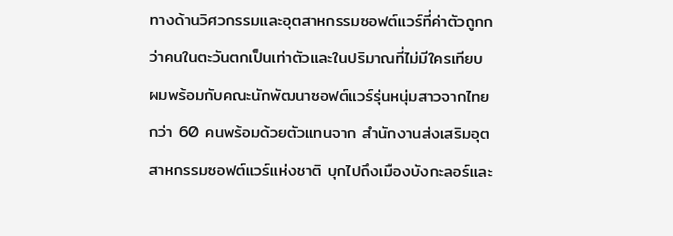ทางด้านวิศวกรรมและอุตสาหกรรมซอฟต์แวร์ที่ค่าตัวถูกกว่าคนในตะวันตกเป็นเท่าตัวและในปริมาณที่ไม่มีใครเทียบ ผมพร้อมกับคณะนักพัฒนาซอฟต์แวร์รุ่นหนุ่มสาวจากไทยกว่า 60 คนพร้อมด้วยตัวแทนจาก สำนักงานส่งเสริมอุตสาหกรรมซอฟต์แวร์แห่งชาติ บุกไปถึงเมืองบังกะลอร์และ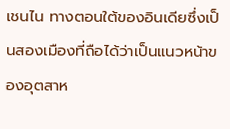เชนไน ทางตอนใต้ของอินเดียซึ่งเป็นสองเมืองที่ถือได้ว่าเป็นแนวหน้าของอุตสาห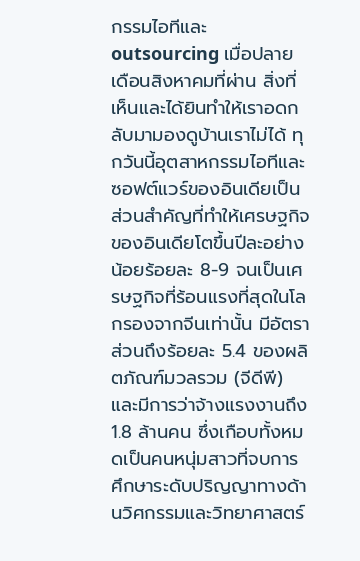กรรมไอทีและ outsourcing เมื่อปลายเดือนสิงหาคมที่ผ่าน สิ่งที่เห็นและได้ยินทำให้เราอดกลับมามองดูบ้านเราไม่ได้ ทุกวันนี้อุตสาหกรรมไอทีและซอฟต์แวร์ของอินเดียเป็นส่วนสำคัญที่ทำให้เศรษฐกิจของอินเดียโตขึ้นปีละอย่างน้อยร้อยละ 8-9 จนเป็นเศรษฐกิจที่ร้อนแรงที่สุดในโลกรองจากจีนเท่านั้น มีอัตราส่วนถึงร้อยละ 5.4 ของผลิตภัณฑ์มวลรวม (จีดีพี) และมีการว่าจ้างแรงงานถึง 1.8 ล้านคน ซึ่งเกือบทั้งหมดเป็นคนหนุ่มสาวที่จบการศึกษาระดับปริญญาทางด้านวิศกรรมและวิทยาศาสตร์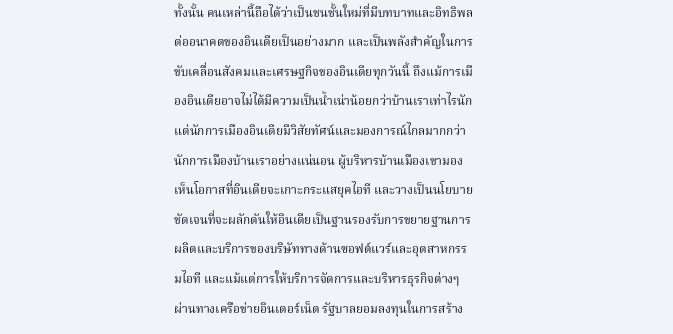ทั้งนั้น คนเหล่านี้ถือได้ว่าเป็นชนชั้นใหม่ที่มีบทบาทและอิทธิพลต่ออนาคตของอินเดียเป็นอย่างมาก และเป็นพลังสำคัญในการขับเคลื่อนสังคมและเศรษฐกิจของอินเดียทุกวันนี้ ถึงแม้การเมืองอินเดียอาจไม่ได้มีความเป็นน้ำเน่าน้อยกว่าบ้านเราเท่าไรนัก แต่นักการเมืองอินเดียมีวิสัยทัศน์และมองการณ์ไกลมากกว่านักการเมืองบ้านเราอย่างแน่นอน ผู้บริหารบ้านเมืองเขามองเห็นโอกาสที่อินเดียจะเกาะกระแสยุคไอที และวางเป็นนโยบายชัดเจนที่จะผลักดันให้อินเดียเป็นฐานรองรับการขยายฐานการผลิตและบริการของบริษัททางด้านซอฟต์แวร์และอุตสาหกรรมไอที และแม้แต่การให้บริการจัดการและบริหารธุรกิจต่างๆ ผ่านทางเครือข่ายอินเตอร์เน็ต รัฐบาลยอมลงทุนในการสร้าง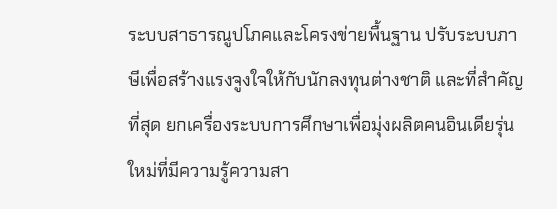ระบบสาธารณูปโภคและโครงข่ายพื้นฐาน ปรับระบบภาษีเพื่อสร้างแรงจูงใจให้กับนักลงทุนต่างชาติ และที่สำคัญที่สุด ยกเครื่องระบบการศึกษาเพื่อมุ่งผลิตคนอินเดียรุ่นใหม่ที่มีความรู้ความสา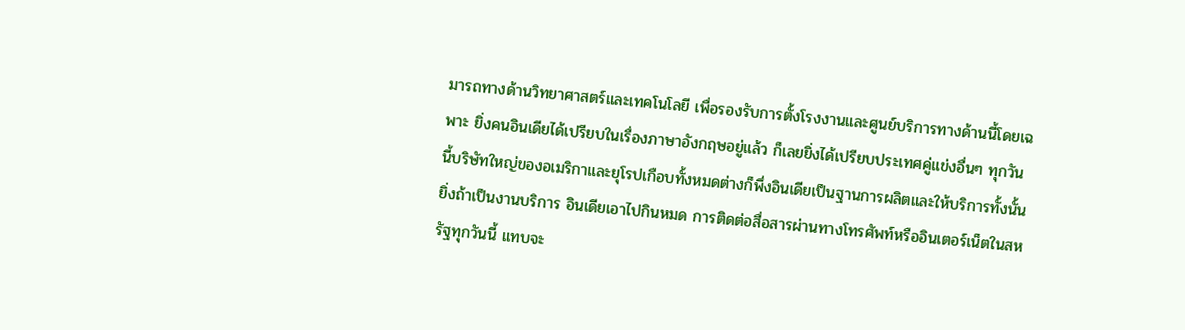มารถทางด้านวิทยาศาสตร์และเทคโนโลยี เพื่อรองรับการตั้งโรงงานและศูนย์บริการทางด้านนี้โดยเฉพาะ ยิ่งคนอินเดียได้เปรียบในเรื่องภาษาอังกฤษอยู่แล้ว ก็เลยยิ่งได้เปรียบประเทศคู่แข่งอื่นๆ ทุกวันนี้บริษัทใหญ่ของอเมริกาและยุโรปเกือบทั้งหมดต่างก็พึ่งอินเดียเป็นฐานการผลิตและให้บริการทั้งนั้น ยิ่งถ้าเป็นงานบริการ อินเดียเอาไปกินหมด การติดต่อสื่อสารผ่านทางโทรศัพท์หรืออินเตอร์เน็ตในสหรัฐทุกวันนี้ แทบจะ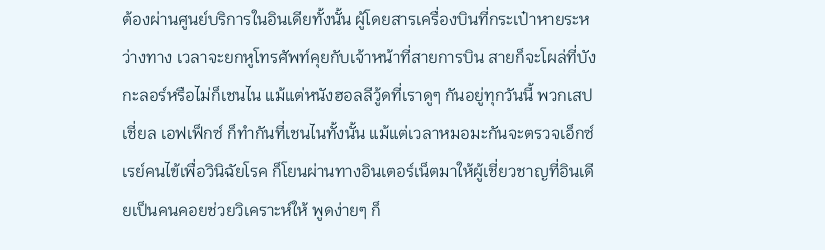ต้องผ่านศูนย์บริการในอินเดียทั้งนั้น ผู้โดยสารเครื่องบินที่กระเป๋าหายระหว่างทาง เวลาจะยกหูโทรศัพท์คุยกับเจ้าหน้าที่สายการบิน สายก็จะโผล่ที่บังกะลอร์หรือไม่ก็เชนไน แม้แต่หนังฮอลลีวู้ดที่เราดูๆ กันอยู่ทุกวันนี้ พวกเสปเชี่ยล เอฟเฟ็กซ์ ก็ทำกันที่เชนไนทั้งนั้น แม้แต่เวลาหมอมะกันจะตรวจเอ็กซ์เรย์คนไข้เพื่อวินิฉัยโรค ก็โยนผ่านทางอินเตอร์เน็ตมาให้ผู้เชี่ยวชาญที่อินเดียเป็นคนคอยช่วยวิเคราะห์ให้ พูดง่ายๆ ก็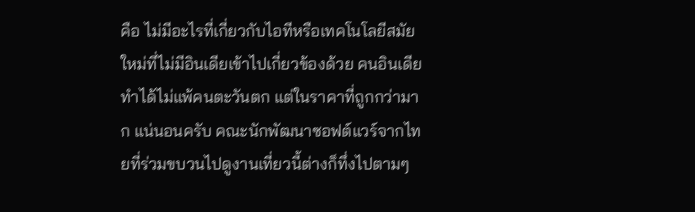คือ ไม่มีอะไรที่เกี่ยวกับไอทีหรือเทคโนโลยีสมัยใหม่ที่ไม่มีอินเดียเข้าไปเกี่ยวข้องด้วย คนอินเดียทำได้ไม่แพ้คนตะวันตก แต่ในราคาที่ถูกกว่ามาก แน่นอนครับ คณะนักพัฒนาซอฟต์แวร์จากไทยที่ร่วมขบวนไปดูงานเที่ยวนี้ต่างก็ทึ่งไปตามๆ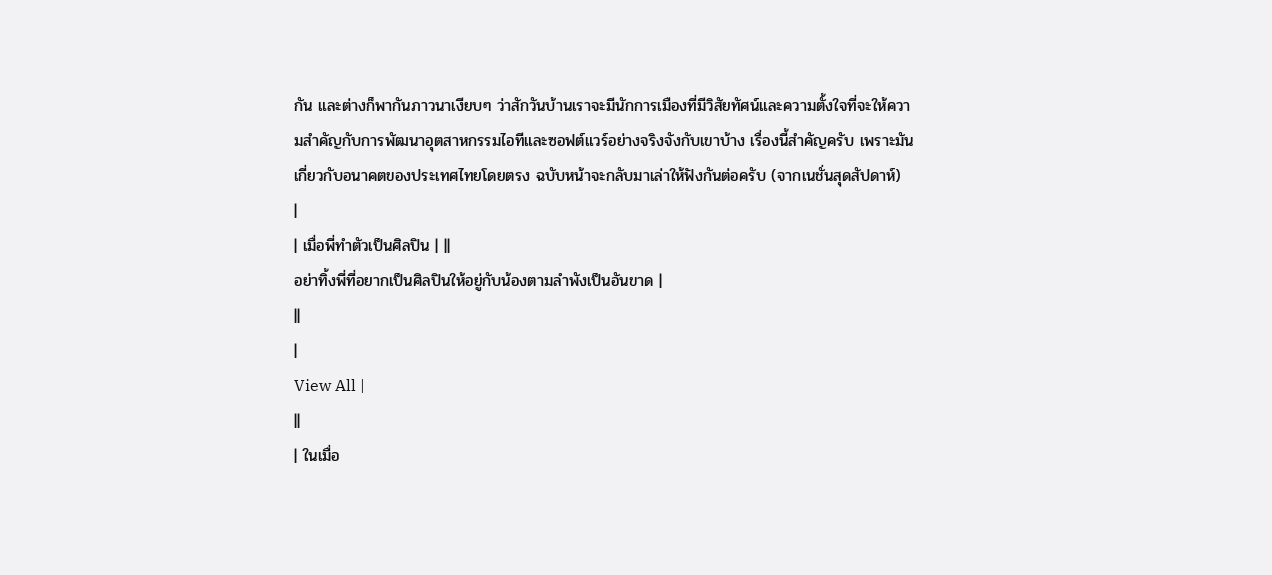กัน และต่างก็พากันภาวนาเงียบๆ ว่าสักวันบ้านเราจะมีนักการเมืองที่มีวิสัยทัศน์และความตั้งใจที่จะให้ความสำคัญกับการพัฒนาอุตสาหกรรมไอทีและซอฟต์แวร์อย่างจริงจังกับเขาบ้าง เรื่องนี้สำคัญครับ เพราะมันเกี่ยวกับอนาคตของประเทศไทยโดยตรง ฉบับหน้าจะกลับมาเล่าให้ฟังกันต่อครับ (จากเนชั่นสุดสัปดาห์)
|
| เมื่อพี่ทำตัวเป็นศิลปิน | ||
อย่าทิ้งพี่ที่อยากเป็นศิลปินให้อยู่กับน้องตามลำพังเป็นอันขาด |
||
|
View All |
||
| ในเมื่อ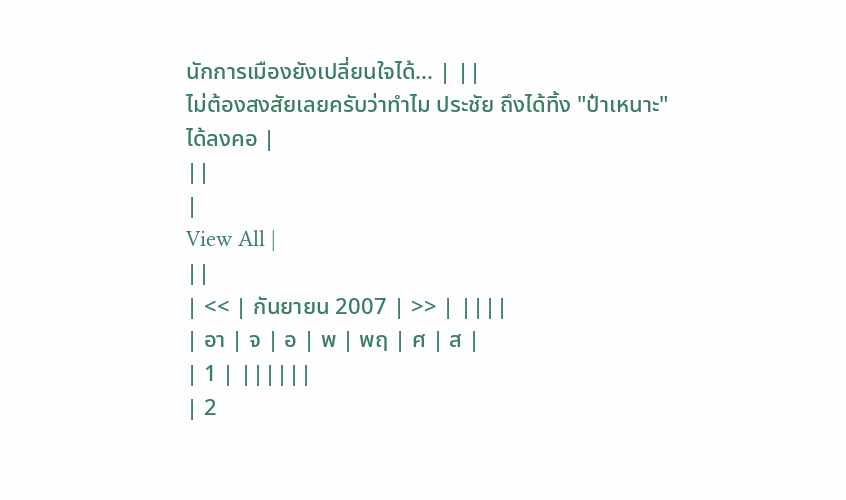นักการเมืองยังเปลี่ยนใจได้... | ||
ไม่ต้องสงสัยเลยครับว่าทำไม ประชัย ถึงได้ทิ้ง "ป๋าเหนาะ" ได้ลงคอ |
||
|
View All |
||
| << | กันยายน 2007 | >> | ||||
| อา | จ | อ | พ | พฤ | ศ | ส |
| 1 | ||||||
| 2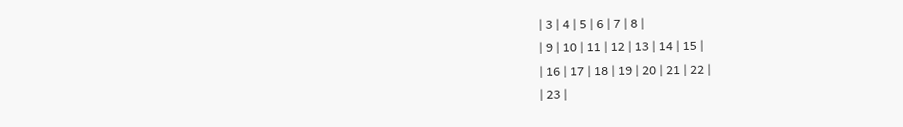| 3 | 4 | 5 | 6 | 7 | 8 |
| 9 | 10 | 11 | 12 | 13 | 14 | 15 |
| 16 | 17 | 18 | 19 | 20 | 21 | 22 |
| 23 |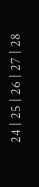24 | 25 | 26 | 27 | 28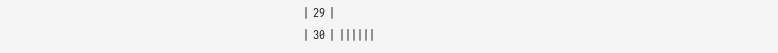| 29 |
| 30 | ||||||